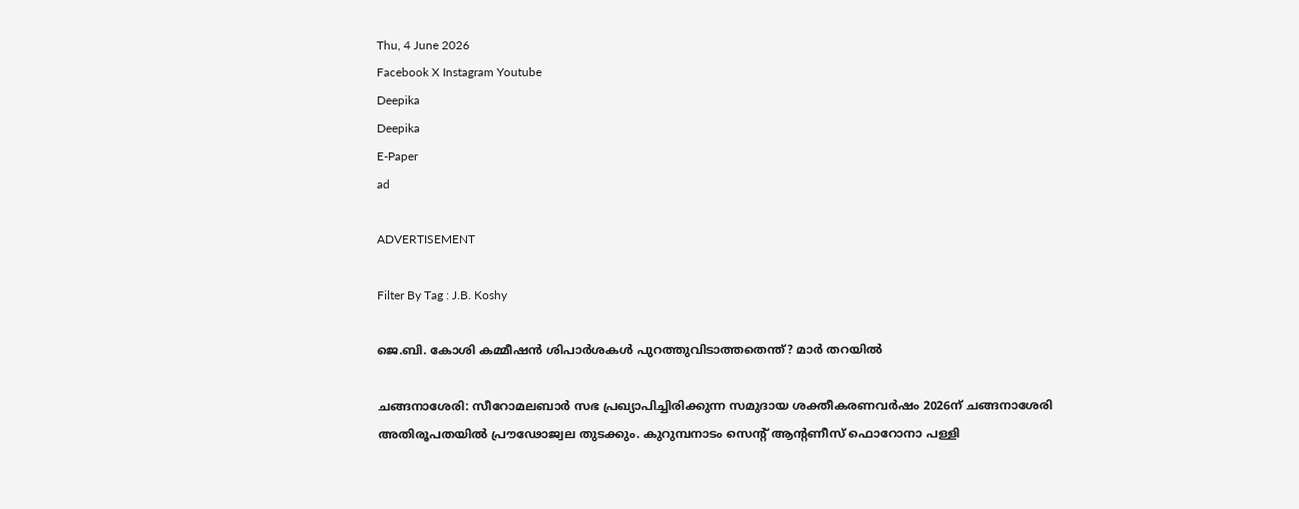Thu, 4 June 2026
Facebook X Instagram Youtube
Deepika
Deepika
E-Paper
ad

ADVERTISEMENT

Filter By Tag : J.B. Koshy

ജെ.ബി. കോശി കമ്മീഷന്‍ ശിപാര്‍ശകള്‍ പുറത്തുവിടാത്തതെന്ത്? മാര്‍ തറയില്‍

ചങ്ങനാശേരി: സീറോമലബാര്‍ സഭ പ്രഖ്യാപിച്ചിരിക്കുന്ന സമുദായ ശക്തീകരണവര്‍ഷം 2026ന് ചങ്ങനാശേരി അതിരൂപതയില്‍ പ്രൗഢോജ്വല തുടക്കും. കുറുമ്പനാടം സെന്‍റ് ആന്‍റണീസ് ഫൊറോനാ പള്ളി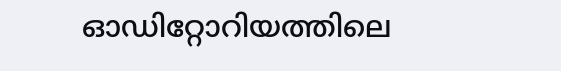ഓഡിറ്റോറിയത്തിലെ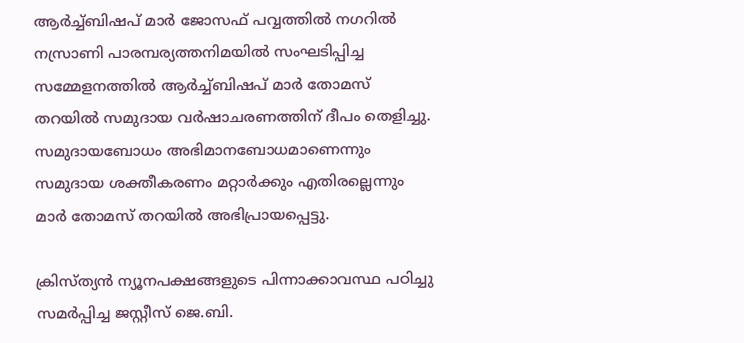ആര്‍ച്ച്ബിഷപ് മാര്‍ ജോസഫ് പവ്വത്തില്‍ നഗറില്‍ നസ്രാണി പാരമ്പര്യത്തനിമയില്‍ സംഘടിപ്പിച്ച സമ്മേളനത്തില്‍ ആര്‍ച്ച്ബിഷപ് മാര്‍ തോമസ് തറയില്‍ സമുദായ വര്‍ഷാചരണത്തിന് ദീപം തെളിച്ചു. സമുദായബോധം അഭിമാനബോധമാണെന്നും സമുദായ ശക്തീകരണം മറ്റാര്‍ക്കും എതിരല്ലെന്നും മാര്‍ തോമസ് തറയില്‍ അഭിപ്രായപ്പെട്ടു.

ക്രിസ്ത്യന്‍ ന്യൂനപക്ഷങ്ങളുടെ പിന്നാക്കാവസ്ഥ പഠിച്ചു സമര്‍പ്പിച്ച ജസ്റ്റീസ് ജെ.ബി.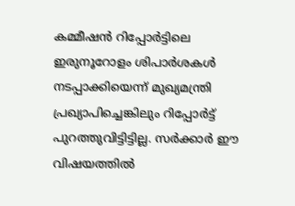കമ്മീഷന്‍ റിപ്പോര്‍ട്ടിലെ ഇരുനൂറോളം ശിപാര്‍ശകള്‍ നടപ്പാക്കിയെന്ന് മുഖ്യമന്ത്രി പ്രഖ്യാപിച്ചെങ്കിലും റിപ്പോര്‍ട്ട് പുറത്തുവിട്ടിട്ടില്ല. സര്‍ക്കാര്‍ ഈ വിഷയത്തില്‍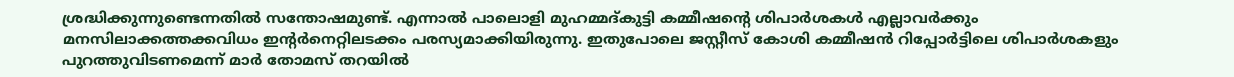ശ്രദ്ധിക്കുന്നുണ്ടെന്നതില്‍ സന്തോഷമുണ്ട്. എന്നാല്‍ പാലൊളി മുഹമ്മദ്കുട്ടി കമ്മീഷന്‍റെ ശിപാര്‍ശകള്‍ എല്ലാവര്‍ക്കും മനസിലാക്കത്തക്കവിധം ഇന്‍റർനെറ്റിലടക്കം പരസ്യമാക്കിയിരുന്നു. ഇതുപോലെ ജസ്റ്റീസ് കോശി കമ്മീഷന്‍ റിപ്പോര്‍ട്ടിലെ ശിപാര്‍ശകളും പുറത്തുവിടണമെന്ന് മാര്‍ തോമസ് തറയില്‍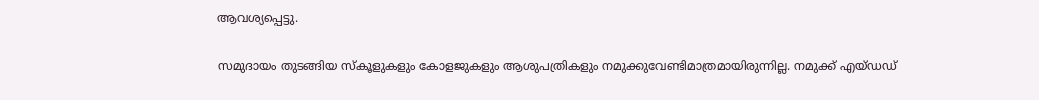ആവശ്യപ്പെട്ടു.

സമുദായം തുടങ്ങിയ സ്‌കൂളുകളും കോളജുകളും ആശുപത്രികളും നമുക്കുവേണ്ടിമാത്രമായിരുന്നില്ല. നമുക്ക് എയ്ഡഡ്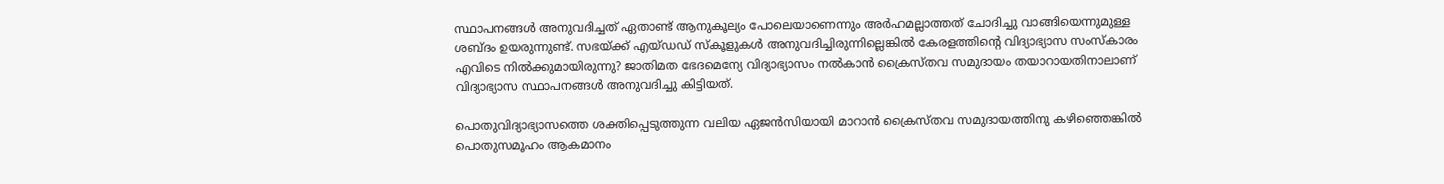സ്ഥാപനങ്ങള്‍ അനുവദിച്ചത് ഏതാണ്ട് ആനുകൂല്യം പോലെയാണെന്നും അര്‍ഹമല്ലാത്തത് ചോദിച്ചു വാങ്ങിയെന്നുമുള്ള ശബ്ദം ഉയരുന്നുണ്ട്. സഭയ്ക്ക് എയ്ഡഡ് സ്‌കൂളുകള്‍ അനുവദിച്ചിരുന്നില്ലെങ്കില്‍ കേരളത്തിന്‍റെ വിദ്യാഭ്യാസ സംസ്‌കാരം എവിടെ നില്‍ക്കുമായിരുന്നു? ജാതിമത ഭേദമെന്യേ വിദ്യാഭ്യാസം നല്‍കാന്‍ ക്രൈസ്തവ സമുദായം തയാറായതിനാലാണ് വിദ്യാഭ്യാസ സ്ഥാപനങ്ങള്‍ അനുവദിച്ചു കിട്ടിയത്.

പൊതുവിദ്യാഭ്യാസത്തെ ശക്തിപ്പെടുത്തുന്ന വലിയ ഏജന്‍സിയായി മാറാന്‍ ക്രൈസ്തവ സമുദായത്തിനു കഴിഞ്ഞെങ്കില്‍ പൊതുസമൂഹം ആകമാനം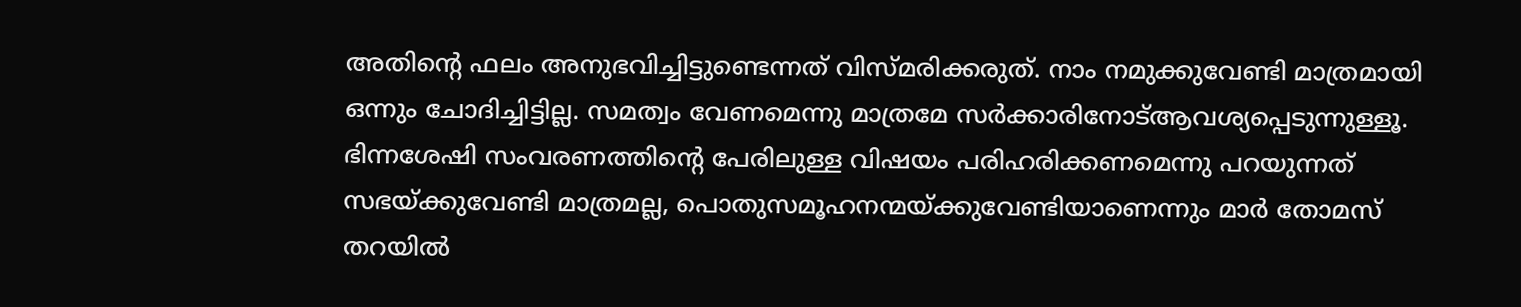അതിന്‍റെ ഫലം അനുഭവിച്ചിട്ടുണ്ടെന്നത് വിസ്മരിക്കരുത്. നാം നമുക്കുവേണ്ടി മാത്രമായി ഒന്നും ചോദിച്ചിട്ടില്ല. സമത്വം വേണമെന്നു മാത്രമേ സര്‍ക്കാരിനോട്ആവശ്യപ്പെടുന്നുള്ളൂ. ഭിന്നശേഷി സംവരണത്തിന്‍റെ പേരിലുള്ള വിഷയം പരിഹരിക്കണമെന്നു പറയുന്നത് സഭയ്ക്കുവേണ്ടി മാത്രമല്ല, പൊതുസമൂഹനന്മയ്ക്കുവേണ്ടിയാണെന്നും മാര്‍ തോമസ് തറയില്‍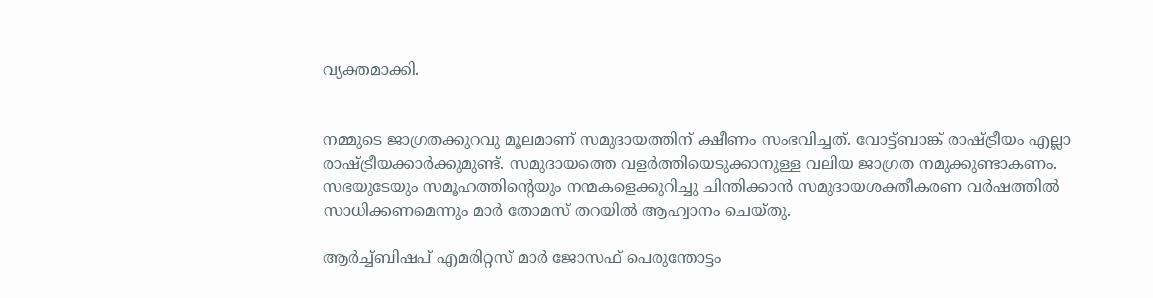വ്യക്തമാക്കി.


നമ്മുടെ ജാഗ്രതക്കുറവു മൂലമാണ് സമുദായത്തിന് ക്ഷീണം സംഭവിച്ചത്. വോട്ട്ബാങ്ക് രാഷ്‌ട്രീയം എല്ലാ രാഷ്‌ട്രീയക്കാര്‍ക്കുമുണ്ട്. സമുദായത്തെ വളര്‍ത്തിയെടുക്കാനുള്ള വലിയ ജാഗ്രത നമുക്കുണ്ടാകണം. സഭയുടേയും സമൂഹത്തിന്‍റെയും നന്മകളെക്കുറിച്ചു ചിന്തിക്കാന്‍ സമുദായശക്തീകരണ വര്‍ഷത്തില്‍ സാധിക്കണമെന്നും മാര്‍ തോമസ് തറയില്‍ ആഹ്വാനം ചെയ്തു.

ആര്‍ച്ച്ബിഷപ് എമരിറ്റസ് മാര്‍ ജോസഫ് പെരുന്തോട്ടം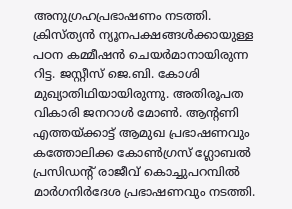അനുഗ്രഹപ്രഭാഷണം നടത്തി. ക്രിസ്ത്യന്‍ ന്യൂനപക്ഷങ്ങള്‍ക്കായുള്ള പഠന കമ്മീഷന്‍ ചെയര്‍മാനായിരുന്ന റിട്ട. ജസ്റ്റീസ് ജെ.ബി. കോശി മുഖ്യാതിഥിയായിരുന്നു. അതിരൂപത വികാരി ജനറാള്‍ മോണ്‍. ആന്‍റണി എത്തയ്ക്കാട്ട് ആമുഖ പ്രഭാഷണവും കത്തോലിക്ക കോണ്‍ഗ്രസ് ഗ്ലോബല്‍ പ്രസിഡന്‍റ് രാജീവ് കൊച്ചുപറമ്പില്‍ മാര്‍ഗനിര്‍ദേശ പ്രഭാഷണവും നടത്തി.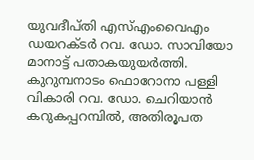യുവദീപ്തി എസ്എംവൈഎം ഡയറക്ടര്‍ റവ. ഡോ. സാവിയോ മാനാട്ട് പതാകയുയര്‍ത്തി. കുറുമ്പനാടം ഫൊറോനാ പള്ളി വികാരി റവ. ഡോ. ചെറിയാന്‍ കറുകപ്പറമ്പില്‍, അതിരൂപത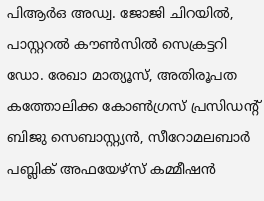പിആര്‍ഒ അഡ്വ. ജോജി ചിറയില്‍, പാസ്റ്ററല്‍ കൗണ്‍സില്‍ സെക്രട്ടറി ഡോ. രേഖാ മാത്യൂസ്, അതിരൂപത കത്തോലിക്ക കോണ്‍ഗ്രസ് പ്രസിഡന്‍റ് ബിജു സെബാസ്റ്റ്യന്‍, സീറോമലബാര്‍ പബ്ലിക് അഫയേഴ്‌സ് കമ്മീഷന്‍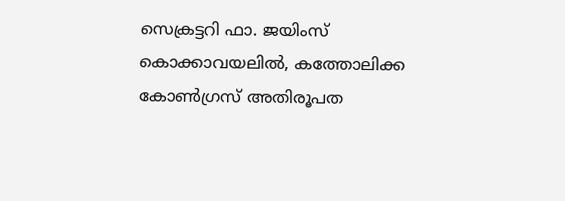സെക്രട്ടറി ഫാ. ജയിംസ് കൊക്കാവയലില്‍, കത്തോലിക്ക കോണ്‍ഗ്രസ് അതിരൂപത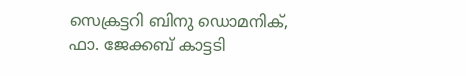സെക്രട്ടറി ബിനു ഡൊമനിക്, ഫാ. ജേക്കബ് കാട്ടടി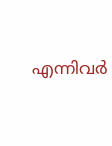എന്നിവര്‍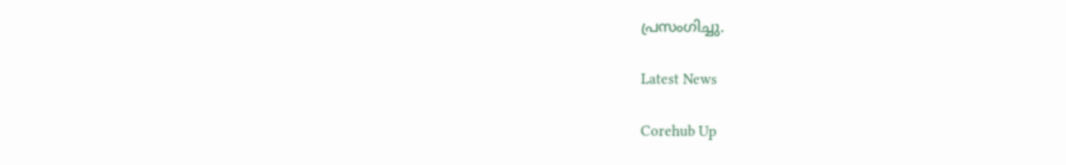പ്രസംഗിച്ചു.

Latest News

Corehub Up